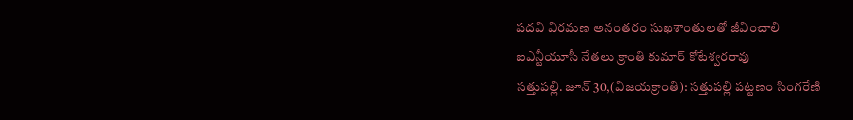పదవి విరమణ అనంతరం సుఖశాంతులతో జీవించాలి
ఐఎన్టీయూసీ నేతలు క్రాంతి కుమార్ కోటేశ్వరరావు
సత్తుపల్లి. జూన్ 30,(విజయక్రాంతి): సత్తుపల్లి పట్టణం సింగరేణి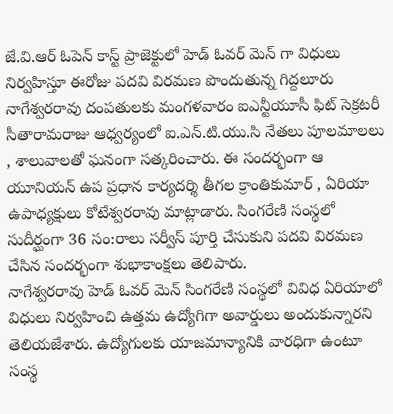జే.వి.ఆర్ ఓపెన్ కాస్ట్ ప్రాజెక్టులో హెడ్ ఓవర్ మెన్ గా విధులు నిర్వహిస్తూ ఈరోజు పదవి విరమణ పొందుతున్న గిద్దలూరు నాగేశ్వరరావు దంపతులకు మంగళవారం ఐఎన్టీయూసీ ఫిట్ సెక్రటరీ సీతారామరాజు ఆధ్వర్యంలో ఐ.ఎన్.టి.యు.సి నేతలు పూలమాలలు , శాలువాలతో ఘనంగా సత్కరించారు. ఈ సందర్భంగా ఆ యూనియన్ ఉప ప్రధాన కార్యదర్శి తీగల క్రాంతికుమార్ , ఏరియా ఉపాధ్యక్షులు కోటేశ్వరరావు మాట్లాడారు. సింగరేణి సంస్థలో సుదీర్ఘంగా 36 సం:రాలు సర్వీస్ పూర్తి చేసుకుని పదవి విరమణ చేసిన సందర్భంగా శుభాకాంక్షలు తెలిపారు.
నాగేశ్వరరావు హెడ్ ఓవర్ మెన్ సింగరేణి సంస్థలో వివిధ ఏరియాలో విధులు నిర్వహించి ఉత్తమ ఉద్యోగిగా అవార్డులు అందుకున్నారని తెలియజేశారు. ఉద్యోగులకు యాజమాన్యానికి వారధిగా ఉంటూ సంస్థ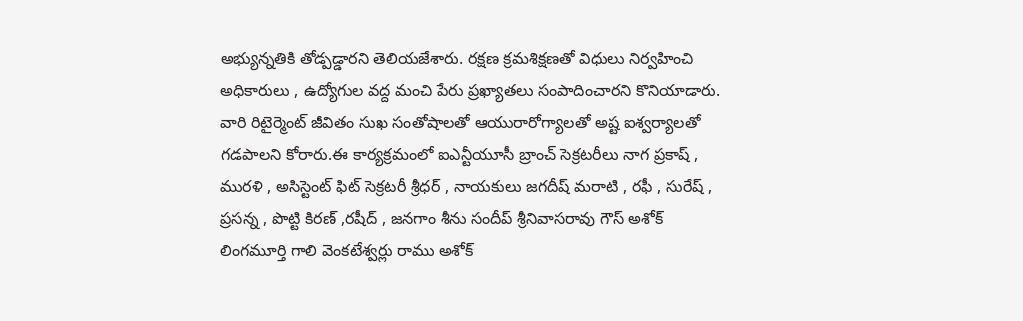అభ్యున్నతికి తోడ్పడ్డారని తెలియజేశారు. రక్షణ క్రమశిక్షణతో విధులు నిర్వహించి అధికారులు , ఉద్యోగుల వద్ద మంచి పేరు ప్రఖ్యాతలు సంపాదించారని కొనియాడారు. వారి రిటైర్మెంట్ జీవితం సుఖ సంతోషాలతో ఆయురారోగ్యాలతో అష్ట ఐశ్వర్యాలతో గడపాలని కోరారు.ఈ కార్యక్రమంలో ఐఎన్టీయూసీ బ్రాంచ్ సెక్రటరీలు నాగ ప్రకాష్ , మురళి , అసిస్టెంట్ ఫిట్ సెక్రటరీ శ్రీధర్ , నాయకులు జగదీష్ మరాటి , రఫీ , సురేష్ , ప్రసన్న , పొట్టి కిరణ్ ,రషీద్ , జనగాం శీను సందీప్ శ్రీనివాసరావు గౌస్ అశోక్ లింగమూర్తి గాలి వెంకటేశ్వర్లు రాము అశోక్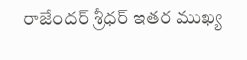రాజేందర్ శ్రీధర్ ఇతర ముఖ్య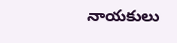నాయకులు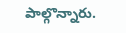పాల్గొన్నారు.